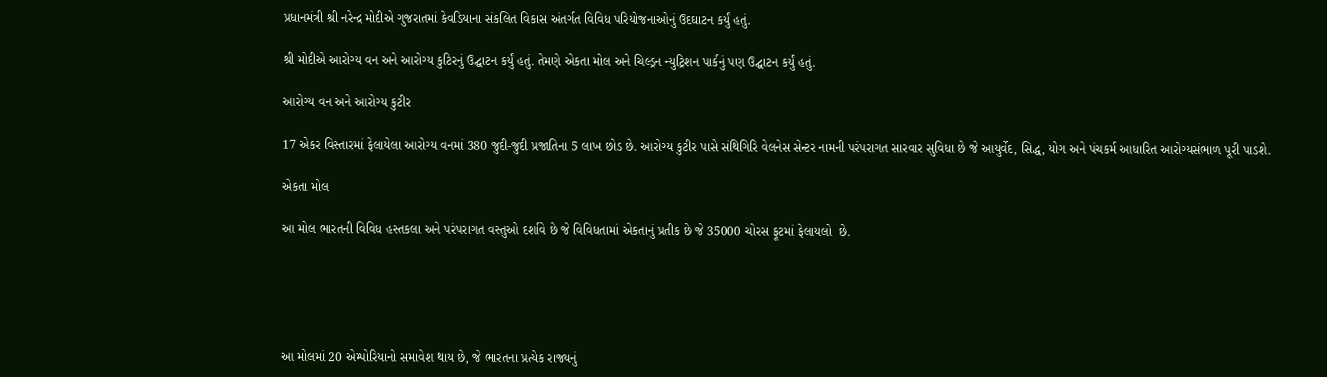પ્રધાનમંત્રી શ્રી નરેન્દ્ર મોદીએ ગુજરાતમાં કેવડિયાના સંકલિત વિકાસ અંતર્ગત વિવિધ પરિયોજનાઓનું ઉદઘાટન કર્યું હતું.

શ્રી મોદીએ આરોગ્ય વન અને આરોગ્ય કુટિરનું ઉદ્ઘાટન કર્યું હતું. તેમણે એકતા મોલ અને ચિલ્ડ્રન ન્યુટ્રિશન પાર્કનું પણ ઉદ્ઘાટન કર્યું હતું.

આરોગ્ય વન અને આરોગ્ય કુટીર

17 એકર વિસ્તારમાં ફેલાયેલા આરોગ્ય વનમાં 380 જુદી-જુદી પ્રજાતિના 5 લાખ છોડ છે. આરોગ્ય કુટીર પાસે સંથિગિરિ વેલનેસ સેન્ટર નામની પરંપરાગત સારવાર સુવિધા છે જે આયુર્વેદ, સિદ્ધ, યોગ અને પંચકર્મ આધારિત આરોગ્યસંભાળ પૂરી પાડશે.

એકતા મોલ

આ મોલ ભારતની વિવિધ હસ્તકલા અને પરંપરાગત વસ્તુઓ દર્શાવે છે જે વિવિધતામાં એકતાનું પ્રતીક છે જે 35000 ચોરસ ફૂટમાં ફેલાયલો  છે.





આ મોલમાં 20 એમ્પોરિયાનો સમાવેશ થાય છે, જે ભારતના પ્રત્યેક રાજ્યનું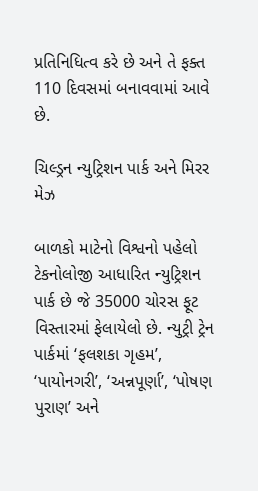પ્રતિનિધિત્વ કરે છે અને તે ફક્ત 110 દિવસમાં બનાવવામાં આવે છે.

ચિલ્ડ્રન ન્યુટ્રિશન પાર્ક અને મિરર મેઝ

બાળકો માટેનો વિશ્વનો પહેલો ટેકનોલોજી આધારિત ન્યુટ્રિશન પાર્ક છે જે 35000 ચોરસ ફૂટ વિસ્તારમાં ફેલાયેલો છે. ન્યુટ્રી ટ્રેન પાર્કમાં ‘ફલશકા ગૃહમ’, ‘પાયોનગરી’, ‘અન્નપૂર્ણા’, ‘પોષણ પુરાણ’ અને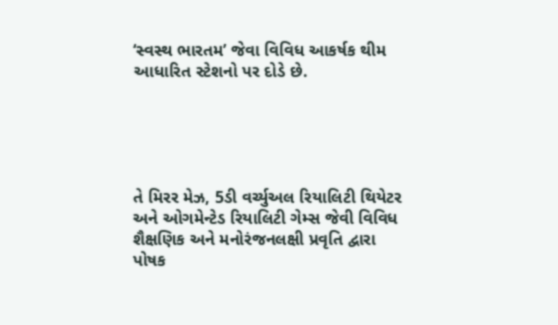‘સ્વસ્થ ભારતમ’ જેવા વિવિધ આકર્ષક થીમ આધારિત સ્ટેશનો પર દોડે છે.





તે મિરર મેઝ, 5ડી વર્ચ્યુઅલ રિયાલિટી થિયેટર અને ઓગમેન્ટેડ રિયાલિટી ગેમ્સ જેવી વિવિધ શૈક્ષણિક અને મનોરંજનલક્ષી પ્રવૃતિ દ્વારા પોષક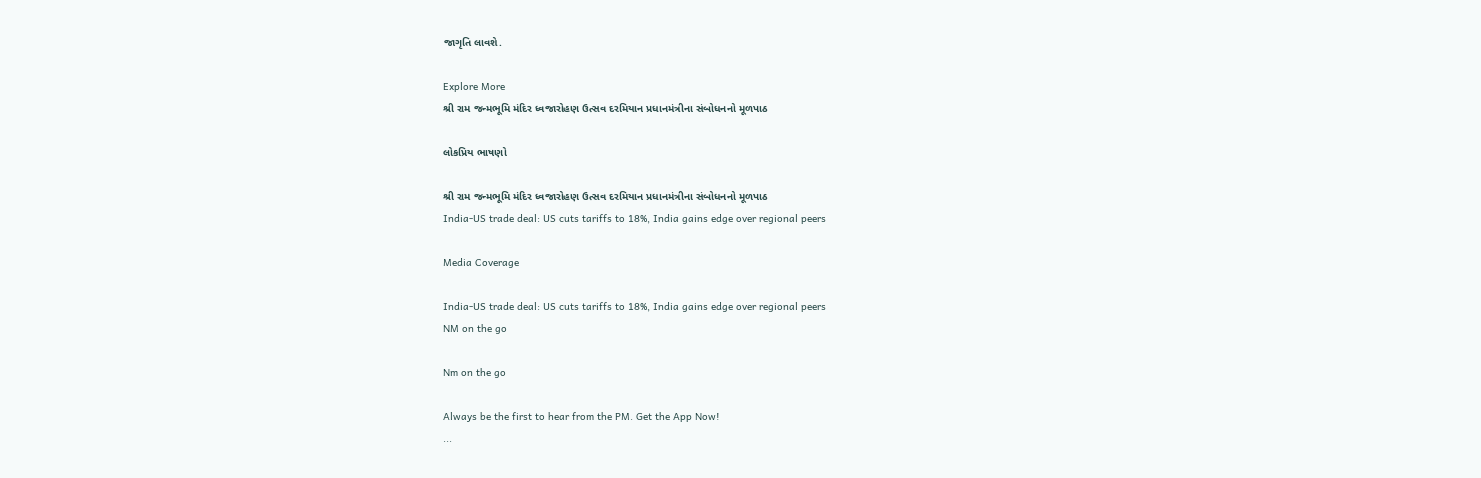જાગૃતિ લાવશે.

Explore More
શ્રી રામ જન્મભૂમિ મંદિર ધ્વજારોહણ ઉત્સવ દરમિયાન પ્રધાનમંત્રીના સંબોધનનો મૂળપાઠ

લોકપ્રિય ભાષણો

શ્રી રામ જન્મભૂમિ મંદિર ધ્વજારોહણ ઉત્સવ દરમિયાન પ્રધાનમંત્રીના સંબોધનનો મૂળપાઠ
India-US trade deal: US cuts tariffs to 18%, India gains edge over regional peers

Media Coverage

India-US trade deal: US cuts tariffs to 18%, India gains edge over regional peers
NM on the go

Nm on the go

Always be the first to hear from the PM. Get the App Now!
...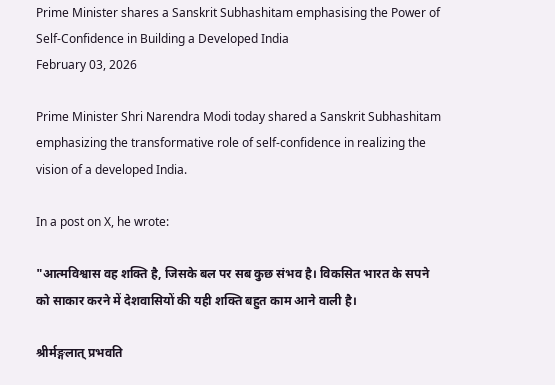Prime Minister shares a Sanskrit Subhashitam emphasising the Power of Self-Confidence in Building a Developed India
February 03, 2026

Prime Minister Shri Narendra Modi today shared a Sanskrit Subhashitam emphasizing the transformative role of self-confidence in realizing the vision of a developed India.

In a post on X, he wrote:

"आत्मविश्वास वह शक्ति है, जिसके बल पर सब कुछ संभव है। विकसित भारत के सपने को साकार करने में देशवासियों की यही शक्ति बहुत काम आने वाली है।

श्रीर्मङ्गलात् प्रभवति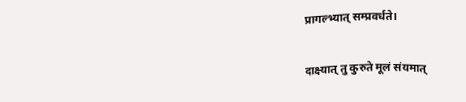प्रागल्भ्यात् सम्प्रवर्धते।

दाक्ष्यात् तु कुरुते मूलं संयमात्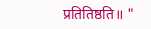प्रतितिष्ठति॥ "